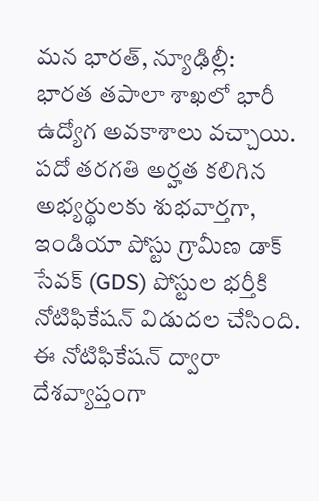మన భారత్, న్యూఢిల్లీ:
భారత తపాలా శాఖలో భారీ ఉద్యోగ అవకాశాలు వచ్చాయి. పదో తరగతి అర్హత కలిగిన అభ్యర్థులకు శుభవార్తగా, ఇండియా పోస్టు గ్రామీణ డాక్ సేవక్ (GDS) పోస్టుల భర్తీకి నోటిఫికేషన్ విడుదల చేసింది. ఈ నోటిఫికేషన్ ద్వారా దేశవ్యాప్తంగా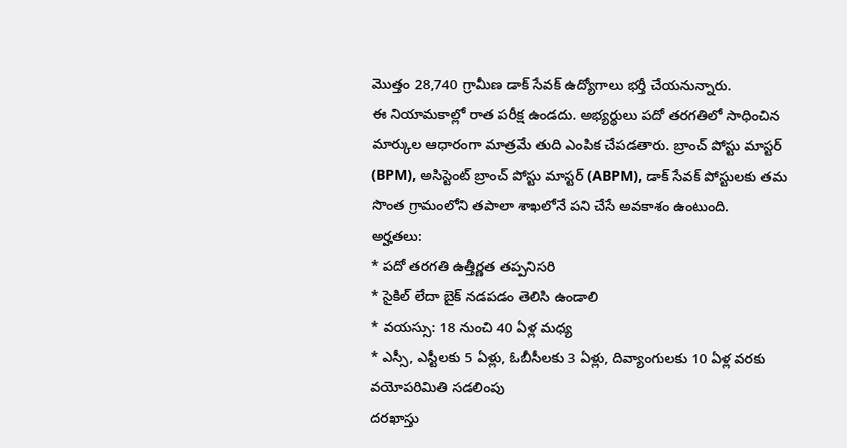మొత్తం 28,740 గ్రామీణ డాక్ సేవక్ ఉద్యోగాలు భర్తీ చేయనున్నారు.
ఈ నియామకాల్లో రాత పరీక్ష ఉండదు. అభ్యర్థులు పదో తరగతిలో సాధించిన మార్కుల ఆధారంగా మాత్రమే తుది ఎంపిక చేపడతారు. బ్రాంచ్ పోస్టు మాస్టర్ (BPM), అసిస్టెంట్ బ్రాంచ్ పోస్టు మాస్టర్ (ABPM), డాక్ సేవక్ పోస్టులకు తమ సొంత గ్రామంలోని తపాలా శాఖలోనే పని చేసే అవకాశం ఉంటుంది.
అర్హతలు:
* పదో తరగతి ఉత్తీర్ణత తప్పనిసరి
* సైకిల్ లేదా బైక్ నడపడం తెలిసి ఉండాలి
* వయస్సు: 18 నుంచి 40 ఏళ్ల మధ్య
* ఎస్సీ, ఎస్టీలకు 5 ఏళ్లు, ఓబీసీలకు 3 ఏళ్లు, దివ్యాంగులకు 10 ఏళ్ల వరకు వయోపరిమితి సడలింపు
దరఖాస్తు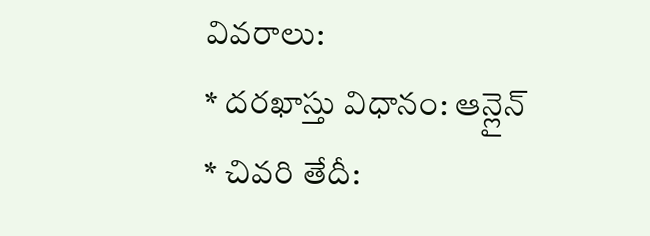వివరాలు:
* దరఖాస్తు విధానం: ఆన్లైన్
* చివరి తేదీ: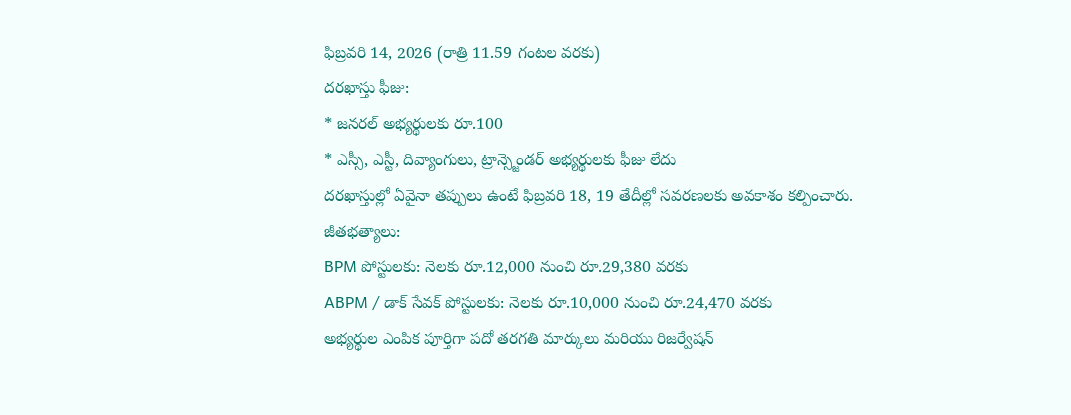ఫిబ్రవరి 14, 2026 (రాత్రి 11.59 గంటల వరకు)
దరఖాస్తు ఫీజు:
* జనరల్ అభ్యర్థులకు రూ.100
* ఎస్సీ, ఎస్టీ, దివ్యాంగులు, ట్రాన్స్జెండర్ అభ్యర్థులకు ఫీజు లేదు
దరఖాస్తుల్లో ఏవైనా తప్పులు ఉంటే ఫిబ్రవరి 18, 19 తేదీల్లో సవరణలకు అవకాశం కల్పించారు.
జీతభత్యాలు:
BPM పోస్టులకు: నెలకు రూ.12,000 నుంచి రూ.29,380 వరకు
ABPM / డాక్ సేవక్ పోస్టులకు: నెలకు రూ.10,000 నుంచి రూ.24,470 వరకు
అభ్యర్థుల ఎంపిక పూర్తిగా పదో తరగతి మార్కులు మరియు రిజర్వేషన్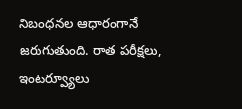నిబంధనల ఆధారంగానే జరుగుతుంది. రాత పరీక్షలు, ఇంటర్వ్యూలు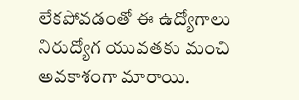లేకపోవడంతో ఈ ఉద్యోగాలు నిరుద్యోగ యువతకు మంచి అవకాశంగా మారాయి.